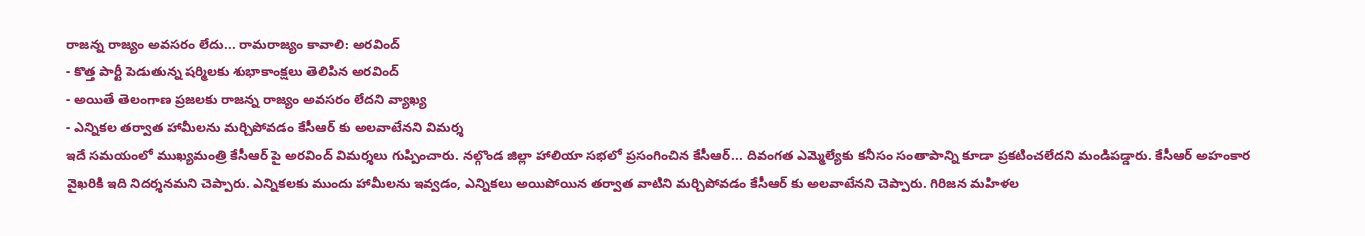రాజన్న రాజ్యం అవసరం లేదు... రామరాజ్యం కావాలి: అరవింద్
- కొత్త పార్టీ పెడుతున్న షర్మిలకు శుభాకాంక్షలు తెలిపిన అరవింద్
- అయితే తెలంగాణ ప్రజలకు రాజన్న రాజ్యం అవసరం లేదని వ్యాఖ్య
- ఎన్నికల తర్వాత హామీలను మర్చిపోవడం కేసీఆర్ కు అలవాటేనని విమర్శ
ఇదే సమయంలో ముఖ్యమంత్రి కేసీఆర్ పై అరవింద్ విమర్శలు గుప్పించారు. నల్గొండ జిల్లా హాలియా సభలో ప్రసంగించిన కేసీఆర్... దివంగత ఎమ్మెల్యేకు కనీసం సంతాపాన్ని కూడా ప్రకటించలేదని మండిపడ్డారు. కేసీఆర్ అహంకార వైఖరికి ఇది నిదర్శనమని చెప్పారు. ఎన్నికలకు ముందు హామీలను ఇవ్వడం, ఎన్నికలు అయిపోయిన తర్వాత వాటిని మర్చిపోవడం కేసీఆర్ కు అలవాటేనని చెప్పారు. గిరిజన మహిళల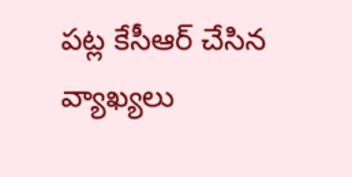పట్ల కేసీఆర్ చేసిన వ్యాఖ్యలు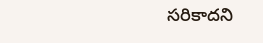సరికాదని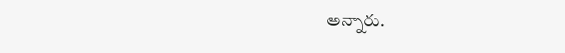అన్నారు.